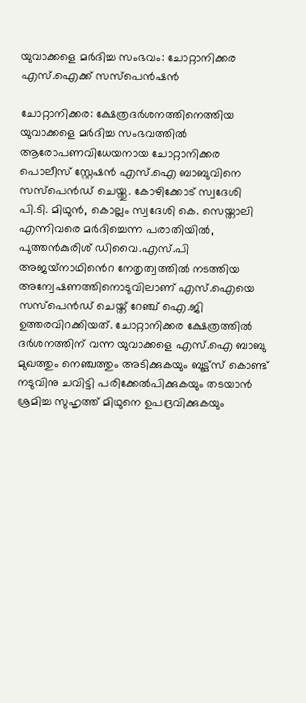യുവാക്കളെ മര്‍ദിച്ച സംഭവം: ചോറ്റാനിക്കര എസ്.ഐക്ക് സസ്പെൻഷൻ

ചോറ്റാനിക്കര: ക്ഷേത്രദര്‍ശനത്തിനെത്തിയ യുവാക്കളെ മർദിച്ച സംഭവത്തില്‍ ആരോപണവിധേയനായ ചോറ്റാനിക്കര പൊലീസ് സ്റ്റേഷന്‍ എസ്.ഐ ബാബുവിനെ സസ്പെൻഡ് ചെയ്തു. കോഴിക്കോട് സ്വദേശി പി.ടി. മിഥുന്‍, കൊല്ലം സ്വദേശി കെ. സെയ്താലി എന്നിവരെ മർദിച്ചെന്ന പരാതിയിൽ, പുത്തന്‍കുരിശ് ഡിവൈ.എസ്.പി അജയ്‌നാഥിൻെറ നേതൃത്വത്തിൽ നടത്തിയ അന്വേഷണത്തിനൊടുവിലാണ് എസ്.ഐയെ സസ്പെൻഡ് ചെയ്ത് റേഞ്ച് ഐ.ജി ഉത്തരവിറക്കിയത്. ചോറ്റാനിക്കര ക്ഷേത്രത്തിൽ ദർശനത്തിന് വന്ന യുവാക്കളെ എസ്.ഐ ബാബു മുഖത്തും നെഞ്ചത്തും അടിക്കുകയും ബൂട്ട്‌സ്‌ കൊണ്ട് നടുവിനു ചവിട്ടി പരിക്കേല്‍പിക്കുകയും തടയാന്‍ ശ്രമിച്ച സുഹൃത്ത് മിഥുനെ ഉപദ്രവിക്കുകയും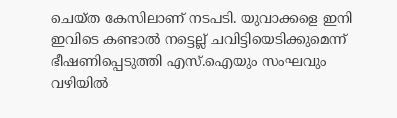ചെയ്ത കേസിലാണ് നടപടി. യുവാക്കളെ ഇനി ഇവിടെ കണ്ടാല്‍ നട്ടെല്ല് ചവിട്ടിയെടിക്കുമെന്ന് ഭീഷണിപ്പെടുത്തി എസ്.ഐയും സംഘവും വഴിയിൽ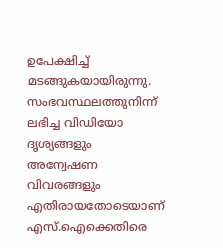ഉപേക്ഷിച്ച് മടങ്ങുകയായിരുന്നു. സംഭവസ്ഥലത്തുനിന്ന് ലഭിച്ച വിഡിയോ ദൃശ്യങ്ങളും അന്വേഷണ വിവരങ്ങളും എതിരായതോടെയാണ് എസ്.ഐക്കെതിരെ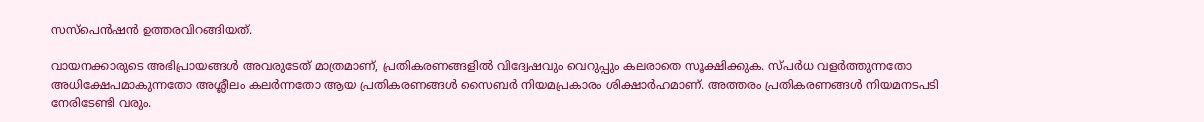സസ്പെൻഷൻ ഉത്തരവിറങ്ങിയത്.

വായനക്കാരുടെ അഭിപ്രായങ്ങള്‍ അവരുടേത് മാത്രമാണ്, പ്രതികരണങ്ങളിൽ വിദ്വേഷവും വെറുപ്പും കലരാതെ സൂക്ഷിക്കുക. സ്പർധ വളർത്തുന്നതോ അധിക്ഷേപമാകുന്നതോ അശ്ലീലം കലർന്നതോ ആയ പ്രതികരണങ്ങൾ സൈബർ നിയമപ്രകാരം ശിക്ഷാർഹമാണ്. അത്തരം പ്രതികരണങ്ങൾ നിയമനടപടി നേരിടേണ്ടി വരും.